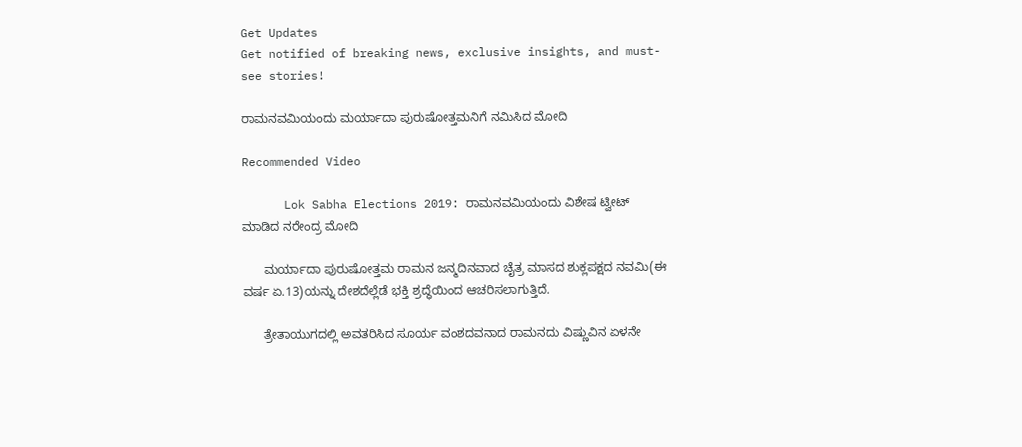Get Updates
Get notified of breaking news, exclusive insights, and must-see stories!

ರಾಮನವಮಿಯಂದು ಮರ್ಯಾದಾ ಪುರುಷೋತ್ತಮನಿಗೆ ನಮಿಸಿದ ಮೋದಿ

Recommended Video

      Lok Sabha Elections 2019: ರಾಮನವಮಿಯಂದು ವಿಶೇಷ ಟ್ವೀಟ್ ಮಾಡಿದ ನರೇಂದ್ರ ಮೋದಿ

      ಮರ್ಯಾದಾ ಪುರುಷೋತ್ತಮ ರಾಮನ ಜನ್ಮದಿನವಾದ ಚೈತ್ರ ಮಾಸದ ಶುಕ್ಲಪಕ್ಷದ ನವಮಿ(ಈ ವರ್ಷ ಏ.13)ಯನ್ನು ದೇಶದೆಲ್ಲೆಡೆ ಭಕ್ತಿ ಶ್ರದ್ಧೆಯಿಂದ ಆಚರಿಸಲಾಗುತ್ತಿದೆ.

      ತ್ರೇತಾಯುಗದಲ್ಲಿ ಅವತರಿಸಿದ ಸೂರ್ಯ ವಂಶದವನಾದ ರಾಮನದು ವಿಷ್ಣುವಿನ ಏಳನೇ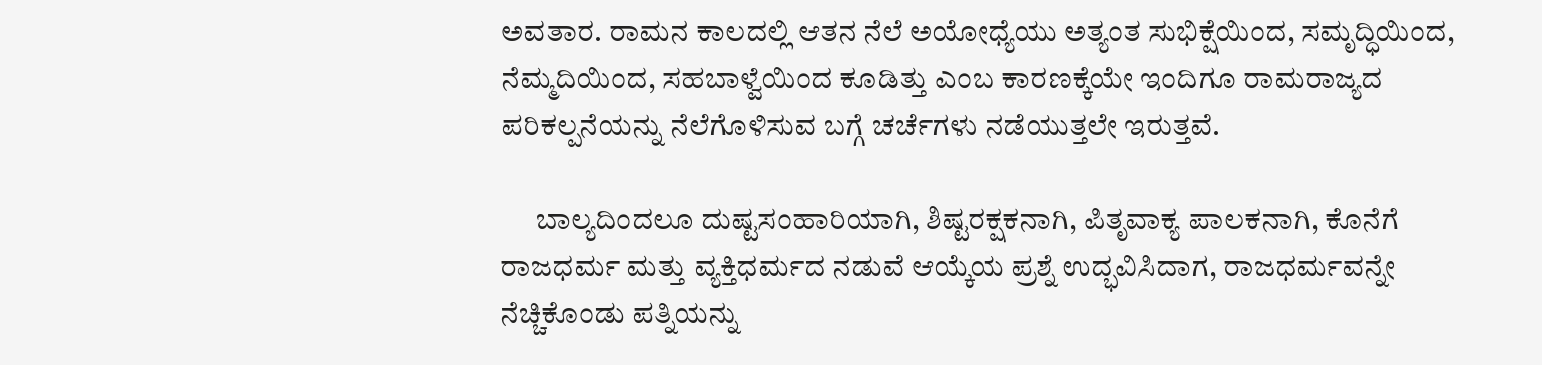ಅವತಾರ. ರಾಮನ ಕಾಲದಲ್ಲಿ ಆತನ ನೆಲೆ ಅಯೋಧ್ಯೆಯು ಅತ್ಯಂತ ಸುಭಿಕ್ಷೆಯಿಂದ, ಸಮೃದ್ಧಿಯಿಂದ, ನೆಮ್ಮದಿಯಿಂದ, ಸಹಬಾಳ್ವೆಯಿಂದ ಕೂಡಿತ್ತು ಎಂಬ ಕಾರಣಕ್ಕೆಯೇ ಇಂದಿಗೂ ರಾಮರಾಜ್ಯದ ಪರಿಕಲ್ಪನೆಯನ್ನು ನೆಲೆಗೊಳಿಸುವ ಬಗ್ಗೆ ಚರ್ಚೆಗಳು ನಡೆಯುತ್ತಲೇ ಇರುತ್ತವೆ.

      ಬಾಲ್ಯದಿಂದಲೂ ದುಷ್ಟಸಂಹಾರಿಯಾಗಿ, ಶಿಷ್ಟರಕ್ಷಕನಾಗಿ, ಪಿತೃವಾಕ್ಯ ಪಾಲಕನಾಗಿ, ಕೊನೆಗೆ ರಾಜಧರ್ಮ ಮತ್ತು ವ್ಯಕ್ತಿಧರ್ಮದ ನಡುವೆ ಆಯ್ಕೆಯ ಪ್ರಶ್ನೆ ಉದ್ಭವಿಸಿದಾಗ, ರಾಜಧರ್ಮವನ್ನೇ ನೆಚ್ಚಿಕೊಂಡು ಪತ್ನಿಯನ್ನು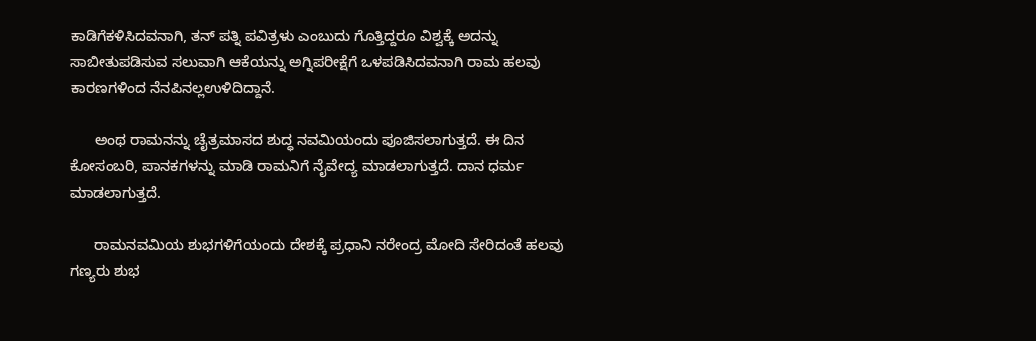ಕಾಡಿಗೆಕಳಿಸಿದವನಾಗಿ, ತನ್ ಪತ್ನಿ ಪವಿತ್ರಳು ಎಂಬುದು ಗೊತ್ತಿದ್ದರೂ ವಿಶ್ವಕ್ಕೆ ಅದನ್ನು ಸಾಬೀತುಪಡಿಸುವ ಸಲುವಾಗಿ ಆಕೆಯನ್ನು ಅಗ್ನಿಪರೀಕ್ಷೆಗೆ ಒಳಪಡಿಸಿದವನಾಗಿ ರಾಮ ಹಲವು ಕಾರಣಗಳಿಂದ ನೆನಪಿನಲ್ಲಉಳಿದಿದ್ದಾನೆ.

      ಅಂಥ ರಾಮನನ್ನು ಚೈತ್ರಮಾಸದ ಶುದ್ಧ ನವಮಿಯಂದು ಪೂಜಿಸಲಾಗುತ್ತದೆ. ಈ ದಿನ ಕೋಸಂಬರಿ, ಪಾನಕಗಳನ್ನು ಮಾಡಿ ರಾಮನಿಗೆ ನೈವೇದ್ಯ ಮಾಡಲಾಗುತ್ತದೆ. ದಾನ ಧರ್ಮ ಮಾಡಲಾಗುತ್ತದೆ.

      ರಾಮನವಮಿಯ ಶುಭಗಳಿಗೆಯಂದು ದೇಶಕ್ಕೆ ಪ್ರಧಾನಿ ನರೇಂದ್ರ ಮೋದಿ ಸೇರಿದಂತೆ ಹಲವು ಗಣ್ಯರು ಶುಭ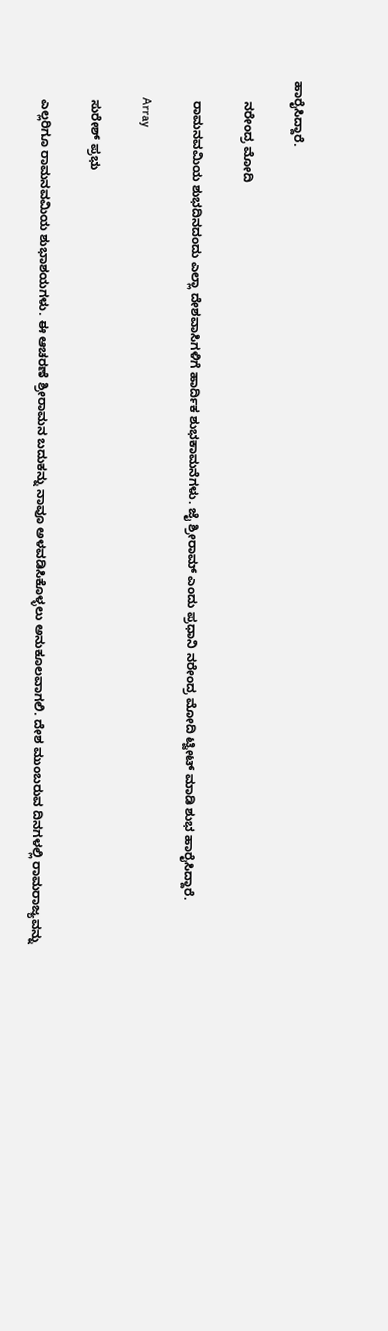ಹಾರೈಸಿದ್ದಾರೆ.

      ನರೇಂದ್ರ ಮೋದಿ

      ರಾಮನವಮಿಯ ಶುಭದಿನದಂದು ಎಲ್ಲಾ ದೇಶವಾಸಿಗಳಿಗೆ ಹಾರ್ದಿಕ ಶುಭಕಾಮನೆಗಳು. ಜೈ ಶ್ರೀರಾಮ್ ಎಂದು ಪ್ರಧಾನಿ ನರೇಂದ್ರ ಮೋದಿ ಟ್ವೀಟ್ ಮಾಡಿ ಶುಭ ಹಾರೈಸಿದ್ದಾರೆ.

      Array

      ಸುರೇಶ್ ಪ್ರಭು

      ಎಲ್ಲರಿಗೂ ರಾಮನವಮಿಯ ಶುಭಾಶಯಗಳು. ಈ ಆಚರಣೆ ಶ್ರೀರಾಮನ ಬದುಕನ್ನು ನಾವೂ ಅಳವಡಿಸಿಕೊಳ್ಳಲು ಅನುಕೂಲವಾಗಲಿ. ದೇಶ ಮುಂಬರುವ ದಿನಗಳಲ್ಲಿ ರಾಮರಾಜ್ಯವನ್ನು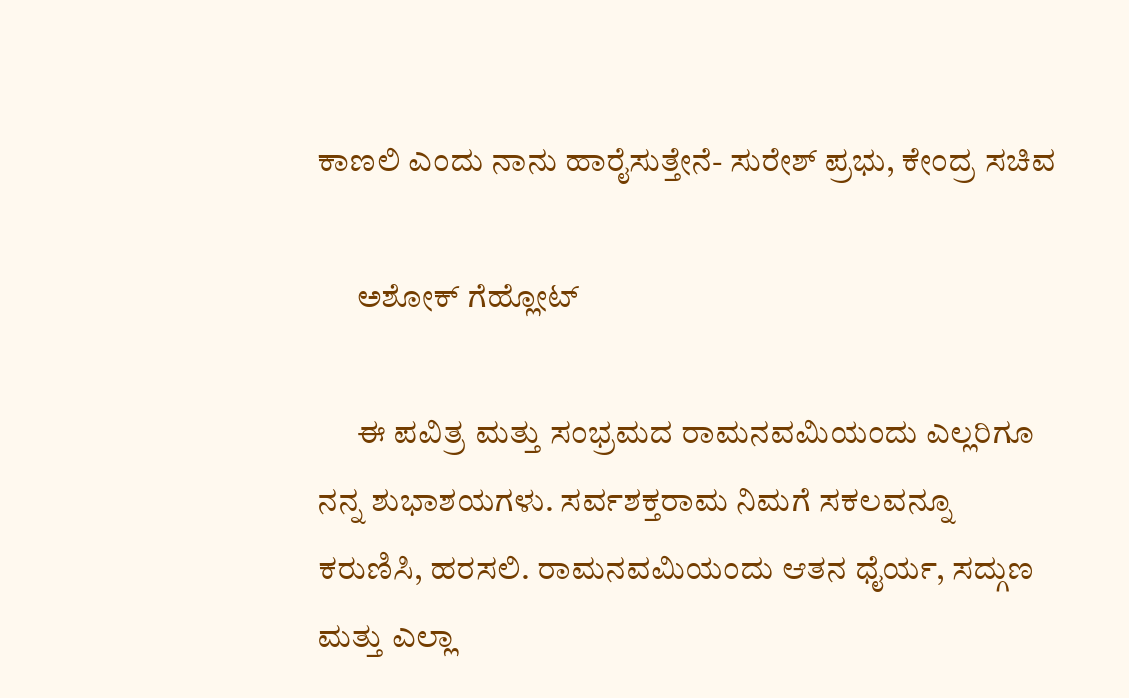ಕಾಣಲಿ ಎಂದು ನಾನು ಹಾರೈಸುತ್ತೇನೆ- ಸುರೇಶ್ ಪ್ರಭು, ಕೇಂದ್ರ ಸಚಿವ

      ಅಶೋಕ್ ಗೆಹ್ಲೋಟ್

      ಈ ಪವಿತ್ರ ಮತ್ತು ಸಂಭ್ರಮದ ರಾಮನವಮಿಯಂದು ಎಲ್ಲರಿಗೂ ನನ್ನ ಶುಭಾಶಯಗಳು. ಸರ್ವಶಕ್ತರಾಮ ನಿಮಗೆ ಸಕಲವನ್ನೂ ಕರುಣಿಸಿ, ಹರಸಲಿ. ರಾಮನವಮಿಯಂದು ಆತನ ಧೈರ್ಯ, ಸದ್ಗುಣ ಮತ್ತು ಎಲ್ಲಾ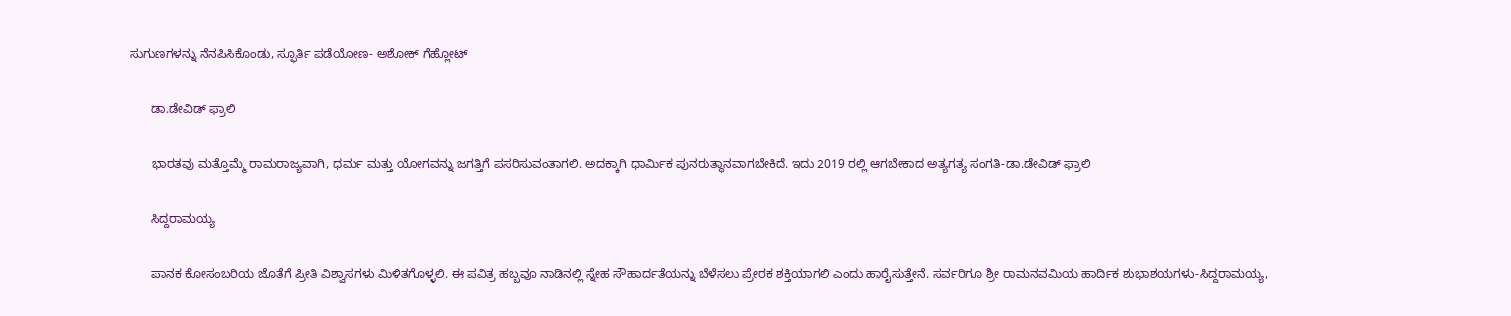ಸುಗುಣಗಳನ್ನು ನೆನಪಿಸಿಕೊಂಡು, ಸ್ಫೂರ್ತಿ ಪಡೆಯೋಣ- ಅಶೋಕ್ ಗೆಹ್ಲೋಟ್

      ಡಾ.ಡೇವಿಡ್ ಫ್ರಾಲಿ

      ಭಾರತವು ಮತ್ತೊಮ್ಮೆ ರಾಮರಾಜ್ಯವಾಗಿ, ಧರ್ಮ ಮತ್ತು ಯೋಗವನ್ನು ಜಗತ್ತಿಗೆ ಪಸರಿಸುವಂತಾಗಲಿ. ಅದಕ್ಕಾಗಿ ಧಾರ್ಮಿಕ ಪುನರುತ್ಥಾನವಾಗಬೇಕಿದೆ. ಇದು 2019 ರಲ್ಲಿ ಆಗಬೇಕಾದ ಅತ್ಯಗತ್ಯ ಸಂಗತಿ-ಡಾ.ಡೇವಿಡ್ ಫ್ರಾಲಿ

      ಸಿದ್ದರಾಮಯ್ಯ

      ಪಾನಕ ಕೋಸಂಬರಿಯ ಜೊತೆಗೆ ಪ್ರೀತಿ ವಿಶ್ವಾಸಗಳು ಮಿಳಿತಗೊಳ್ಳಲಿ. ಈ ಪವಿತ್ರ ಹಬ್ಬವೂ ನಾಡಿನಲ್ಲಿ ಸ್ನೇಹ ಸೌಹಾರ್ದತೆಯನ್ನು ಬೆಳೆಸಲು ಪ್ರೇರಕ ಶಕ್ತಿಯಾಗಲಿ ಎಂದು ಹಾರೈಸುತ್ತೇನೆ. ಸರ್ವರಿಗೂ ಶ್ರೀ ರಾಮನವಮಿಯ ಹಾರ್ದಿಕ ಶುಭಾಶಯಗಳು-ಸಿದ್ದರಾಮಯ್ಯ,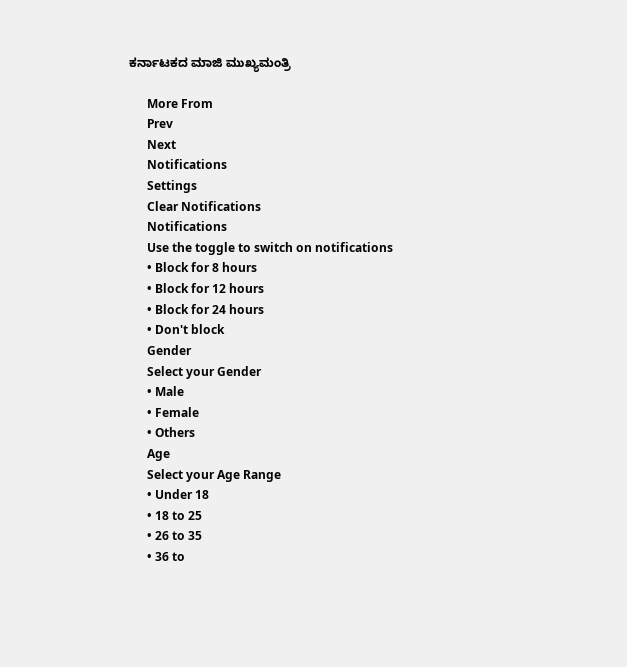ಕರ್ನಾಟಕದ ಮಾಜಿ ಮುಖ್ಯಮಂತ್ರಿ

      More From
      Prev
      Next
      Notifications
      Settings
      Clear Notifications
      Notifications
      Use the toggle to switch on notifications
      • Block for 8 hours
      • Block for 12 hours
      • Block for 24 hours
      • Don't block
      Gender
      Select your Gender
      • Male
      • Female
      • Others
      Age
      Select your Age Range
      • Under 18
      • 18 to 25
      • 26 to 35
      • 36 to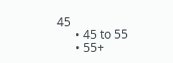45
      • 45 to 55
      • 55+